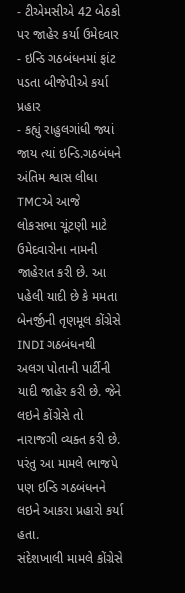- ટીએમસીએ 42 બેઠકો પર જાહેર કર્યા ઉમેદવાર
- ઇન્ડિ ગઠબંધનમાં ફાંટ પડતા બીજેપીએ કર્યા પ્રહાર
- કહ્યું રાહુલગાંધી જ્યાં જાય ત્યાં ઇન્ડિ.ગઠબંધને અંતિમ શ્વાસ લીધા
TMCએ આજે લોકસભા ચૂંટણી માટે ઉમેદવારોના નામની જાહેરાત કરી છે. આ પહેલી યાદી છે કે મમતા બેનર્જીની તૃણમૂલ કોંગ્રેસે INDI ગઠબંધનથી અલગ પોતાની પાર્ટીની યાદી જાહેર કરી છે. જેને લઇને કોંગ્રેસે તો નારાજગી વ્યક્ત કરી છે. પરંતુ આ મામલે ભાજપે પણ ઇન્ડિ ગઠબંધનને લઇને આકરા પ્રહારો કર્યા હતા.
સંદેશખાલી મામલે કોંગ્રેસે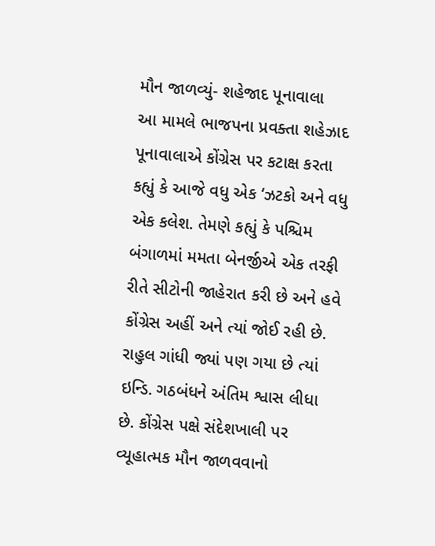મૌન જાળવ્યું- શહેજાદ પૂનાવાલા
આ મામલે ભાજપના પ્રવક્તા શહેઝાદ પૂનાવાલાએ કોંગ્રેસ પર કટાક્ષ કરતા કહ્યું કે આજે વધુ એક ‘ઝટકો અને વધુ એક કલેશ. તેમણે કહ્યું કે પશ્ચિમ બંગાળમાં મમતા બેનર્જીએ એક તરફી રીતે સીટોની જાહેરાત કરી છે અને હવે કોંગ્રેસ અહીં અને ત્યાં જોઈ રહી છે. રાહુલ ગાંધી જ્યાં પણ ગયા છે ત્યાં ઇન્ડિ. ગઠબંધને અંતિમ શ્વાસ લીધા છે. કોંગ્રેસ પક્ષે સંદેશખાલી પર વ્યૂહાત્મક મૌન જાળવવાનો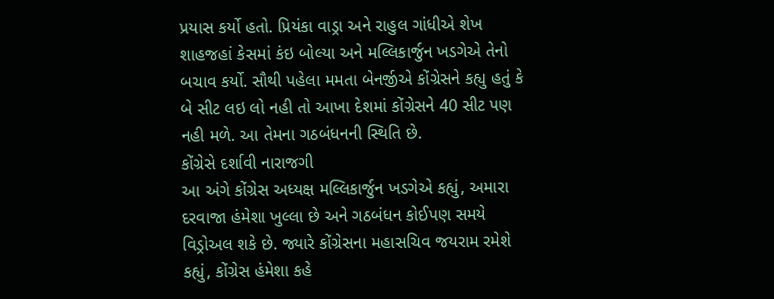પ્રયાસ કર્યો હતો. પ્રિયંકા વાડ્રા અને રાહુલ ગાંધીએ શેખ શાહજહાં કેસમાં કંઇ બોલ્યા અને મલ્લિકાર્જુન ખડગેએ તેનો બચાવ કર્યો. સૌથી પહેલા મમતા બેનર્જીએ કોંગ્રેસને કહ્યુ હતું કે બે સીટ લઇ લો નહી તો આખા દેશમાં કોંગ્રેસને 40 સીટ પણ નહી મળે. આ તેમના ગઠબંધનની સ્થિતિ છે.
કોંગ્રેસે દર્શાવી નારાજગી
આ અંગે કોંગ્રેસ અધ્યક્ષ મલ્લિકાર્જુન ખડગેએ કહ્યું, અમારા દરવાજા હંમેશા ખુલ્લા છે અને ગઠબંધન કોઈપણ સમયે વિડ્રોઅલ શકે છે. જ્યારે કોંગ્રેસના મહાસચિવ જયરામ રમેશે કહ્યું, કોંગ્રેસ હંમેશા કહે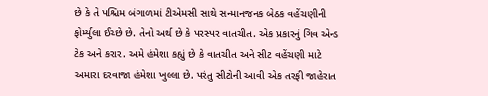છે કે તે પશ્ચિમ બંગાળમાં ટીએમસી સાથે સન્માનજનક બેઠક વહેંચણીની ફોર્મ્યુલા ઈચ્છે છે. તેનો અર્થ છે કે પરસ્પર વાતચીત. એક પ્રકારનું ગિવ એન્ડ ટેક અને કરાર. અમે હંમેશા કહ્યું છે કે વાતચીત અને સીટ વહેંચણી માટે અમારા દરવાજા હંમેશા ખુલ્લા છે. પરંતુ સીટોની આવી એક તરફી જાહેરાત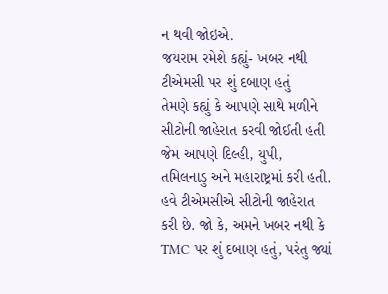ન થવી જોઇએ.
જયરામ રમેશે કહ્યું- ખબર નથી ટીએમસી પર શું દબાણ હતું
તેમણે કહ્યું કે આપણે સાથે મળીને સીટોની જાહેરાત કરવી જોઈતી હતી જેમ આપણે દિલ્હી, યુપી, તમિલનાડુ અને મહારાષ્ટ્રમાં કરી હતી. હવે ટીએમસીએ સીટોની જાહેરાત કરી છે. જો કે, અમને ખબર નથી કે TMC પર શું દબાણ હતું, પરંતુ જ્યાં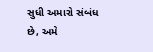સુધી અમારો સંબંધ છે, અમે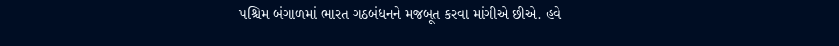પશ્ચિમ બંગાળમાં ભારત ગઠબંધનને મજબૂત કરવા માંગીએ છીએ. હવે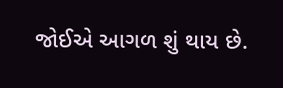જોઈએ આગળ શું થાય છે.